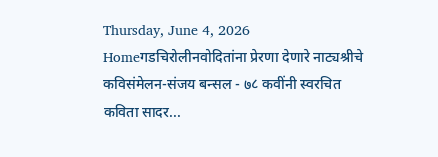Thursday, June 4, 2026
Homeगडचिरोलीनवोदितांना प्रेरणा देणारे नाट्यश्रीचे कविसंमेलन-संजय बन्सल - ७८ कवींनी स्वरचित कविता सादर...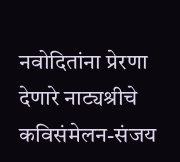नवोदितांना प्रेरणा देणारे नाट्यश्रीचे कविसंमेलन-संजय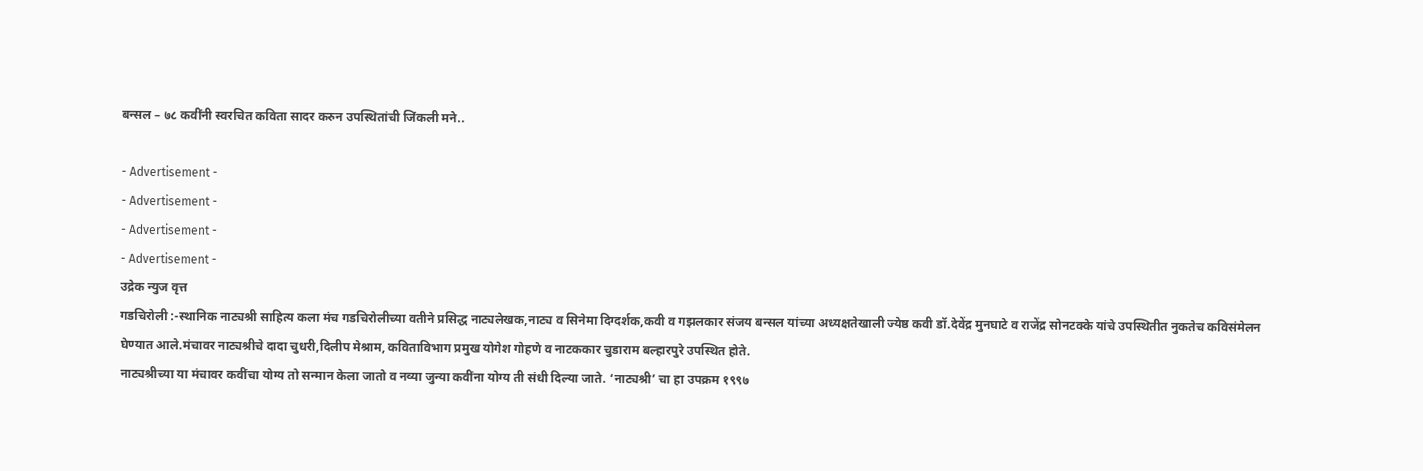बन्सल – ७८ कवींनी स्वरचित कविता सादर करुन उपस्थितांची जिंकली मने..

- Advertisement -
- Advertisement -
- Advertisement -
- Advertisement -
उद्रेक न्युज वृत्त
गडचिरोली :-स्थानिक नाट्यश्री साहित्य कला मंच गडचिरोलीच्या वतीने प्रसिद्ध नाट्यलेखक,नाट्य व सिनेमा दिग्दर्शक,कवी व गझलकार संजय बन्सल यांच्या अध्यक्षतेखाली ज्येष्ठ कवी डॉ.देवेंद्र मुनघाटे व राजेंद्र सोनटक्के यांचे उपस्थितीत नुकतेच कविसंमेलन घेण्यात आले.मंचावर नाट्यश्रीचे दादा चुधरी,दिलीप मेश्राम, कविताविभाग प्रमुख योगेश गोहणे व नाटककार चुडाराम बल्हारपुरे उपस्थित होते.
नाट्यश्रीच्या या मंचावर कवींचा योग्य तो सन्मान केला जातो व नव्या जुन्या कवींना योग्य ती संधी दिल्या जाते. ‘नाट्यश्री’ चा हा उपक्रम १९९७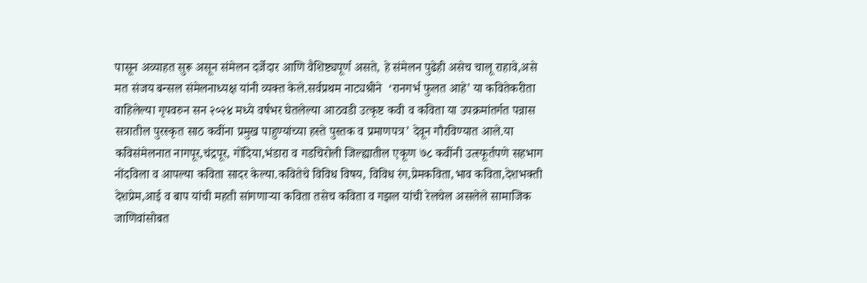पासून अव्याहत सुरू असून संमेलन दर्जेदार आणि वैशिष्ट्यपूर्ण असते, हे संमेलन पुढेही असेच चालू राहावे,असे मत संजय बन्सल संमेलनाध्यक्ष यांनी व्यक्त केले.सर्वप्रथम नाट्यश्रीने  ‘रानगर्भ फुलत आहे’ या कवितेकरीता वाहिलेल्या गृपवरुन सन २०२४ मध्ये वर्षभर घेतलेल्या आठवडी उत्कृष्ट कवी व कविता या उपक्रमांतर्गत पन्नास सत्रातील पुरस्कृत साठ कवींना प्रमुख पाहुण्यांच्या हस्ते पुस्तक व प्रमाणपत्र’ देवून गौरविण्यात आले.या कविसंमेलनात नागपूर,चंद्रपूर, गोंदिया,भंडारा व गडचिरोली जिल्ह्यातील एकूण ७८ कवींनी उत्स्फूर्तपणे सहभाग नोंदविला व आपल्या कविता सादर केल्या.कवितेचे विविध विषय, विविध रंग,प्रेमकविता,भाव कविता,देशभक्ती देशप्रेम,आई व बाप यांची महती सांगणाऱ्या कविता तसेच कविता व गझल यांची रेलचेल असलेले सामाजिक जाणिवांसोबत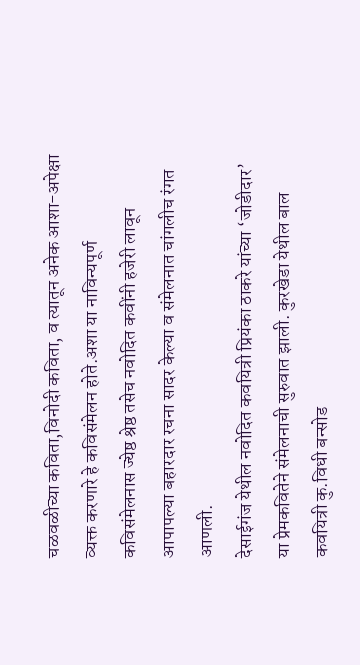चळवळीच्या कविता,विनोदी कविता, व त्यातून अनेक आशा-अपेक्षा व्यक्त करणारे हे कविसंमेलन होते.अशा या नाविन्यपूर्ण कविसंमेलनास ज्येष्ठ श्रेष्ठ तसेच नवोदित कवींनी हजेरी लावून आपापल्या बहारदार रचना सादर केल्या व संमेलनात चांगलीच रंगत आणली.
देसाईगंज येथील नवोदित कवयित्री प्रियंका ठाकरे यांच्या ‘जोडीदार’ या प्रेमकवितेने संमेलनाची सुरुवात झाली. कुरखेडा येथील बाल कवयित्री कु.विधी बन्सोड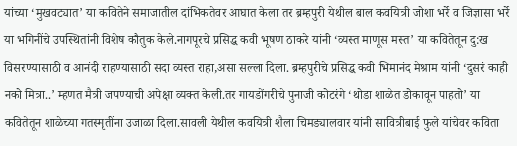यांच्या ‘मुखवट्यात’ या कवितेने समाजातील दांभिकतेवर आघात केला तर ब्रम्हपुरी येथील बाल कवयित्री जोशा भर्रे व जिज्ञासा भर्रे या भगिनींचे उपस्थितांनी विशेष कौतुक केले.नागपूरचे प्रसिद्ध कवी भूषण ठाकरे यांनी ‘व्यस्त माणूस मस्त’ या कवितेतून दु:ख विसरण्यासाठी व आनंदी राहण्यासाठी सदा व्यस्त राहा,असा सल्ला दिला. ब्रम्हपुरीचे प्रसिद्ध कवी भिमानंद मेश्राम यांनी ‘दुसरं काही नको मित्रा..’ म्हणत मैत्री जपण्याची अपेक्षा व्यक्त केली.तर गायडोंगरीचे पुनाजी कोटरंगे ‘थोडा शाळेत डोकावून पाहतो’ या कवितेतून शाळेच्या गतस्मृतींना उजाळा दिला.सावली येथील कवयित्री शैला चिमड्यालवार यांनी सावित्रीबाई फुले यांचेवर कविता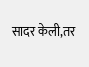सादर केली,तर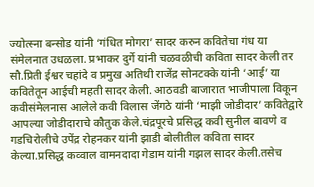ज्योत्स्ना बन्सोड यांनी ‘गंधित मोगरा’ सादर करुन कवितेचा गंध या संमेलनात उधळला. प्रभाकर दुर्गे यांनी चळवळीची कविता सादर केली तर सौ.प्रिती ईश्वर चहांदे व प्रमुख अतिथी राजेंद्र सोनटक्के यांनी ‘आई’ या कवितेतून आईची महती सादर केली. आठवडी बाजारात भाजीपाला विकून कवीसंमेलनास आलेले कवी विलास जेंगठे यांनी ‘माझी जोडीदार’ कवितेद्वारे आपल्या जोडीदाराचे कौतुक केले.चंद्रपूरचे प्रसिद्ध कवी सुनील बावणे व गडचिरोलीचे उपेंद्र रोहनकर यांनी झाडी बोलीतील कविता सादर केल्या.प्रसिद्ध कव्वाल वामनदादा गेडाम यांनी गझल सादर केली.तसेच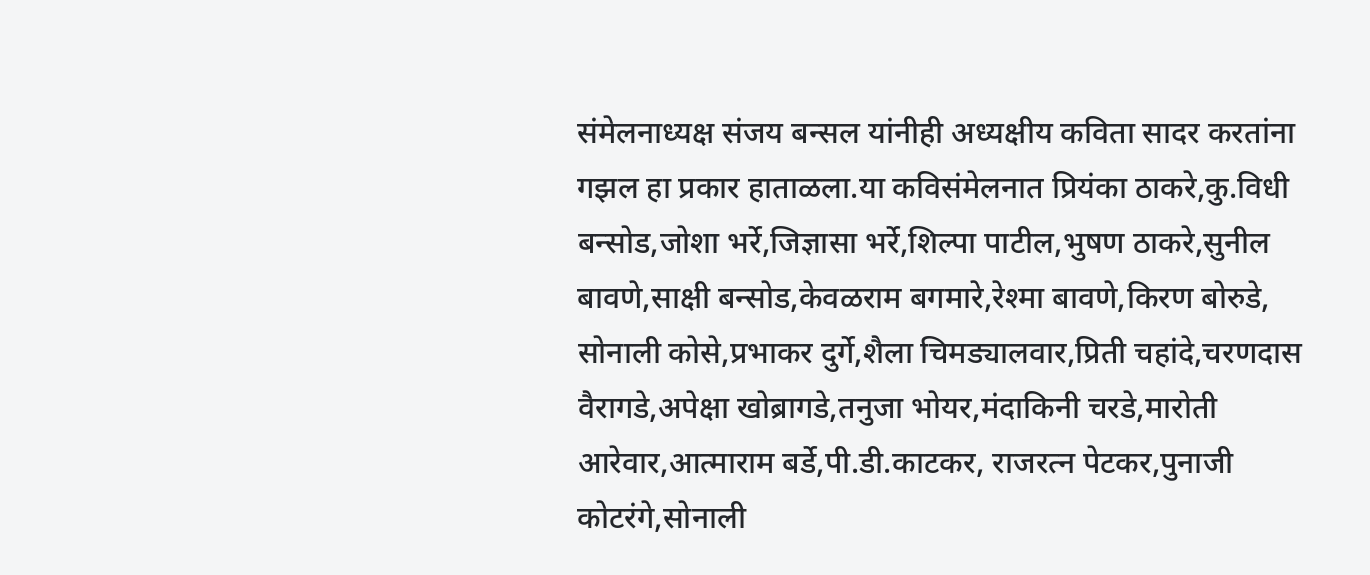संमेलनाध्यक्ष संजय बन्सल यांनीही अध्यक्षीय कविता सादर करतांना गझल हा प्रकार हाताळला.या कविसंमेलनात प्रियंका ठाकरे,कु.विधी बन्सोड,जोशा भर्रे,जिज्ञासा भर्रे,शिल्पा पाटील,भुषण ठाकरे,सुनील बावणे,साक्षी बन्सोड,केवळराम बगमारे,रेश्मा बावणे,किरण बोरुडे, सोनाली कोसे,प्रभाकर दुर्गे,शैला चिमड्यालवार,प्रिती चहांदे,चरणदास वैरागडे,अपेक्षा खोब्रागडे,तनुजा भोयर,मंदाकिनी चरडे,मारोती आरेवार,आत्माराम बर्डे,पी.डी.काटकर, राजरत्न पेटकर,पुनाजी कोटरंगे,सोनाली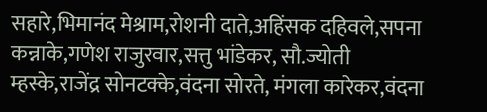सहारे,भिमानंद मेश्राम,रोशनी दाते,अहिंसक दहिवले,सपना कन्नाके,गणेश राजुरवार,सत्तु भांडेकर, सौ.ज्योती म्हस्के,राजेंद्र सोनटक्के,वंदना सोरते, मंगला कारेकर,वंदना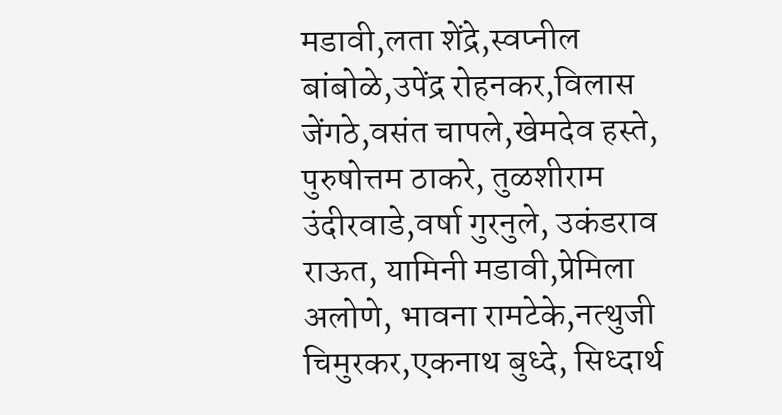मडावी,लता शेंद्रे,स्वप्नील बांबोळे,उपेंद्र रोहनकर,विलास जेंगठे,वसंत चापले,खेमदेव हस्ते, पुरुषोत्तम ठाकरे, तुळशीराम उंदीरवाडे,वर्षा गुरनुले, उकंडराव राऊत, यामिनी मडावी,प्रेमिला अलोणे, भावना रामटेके,नत्थुजी चिमुरकर,एकनाथ बुध्दे, सिध्दार्थ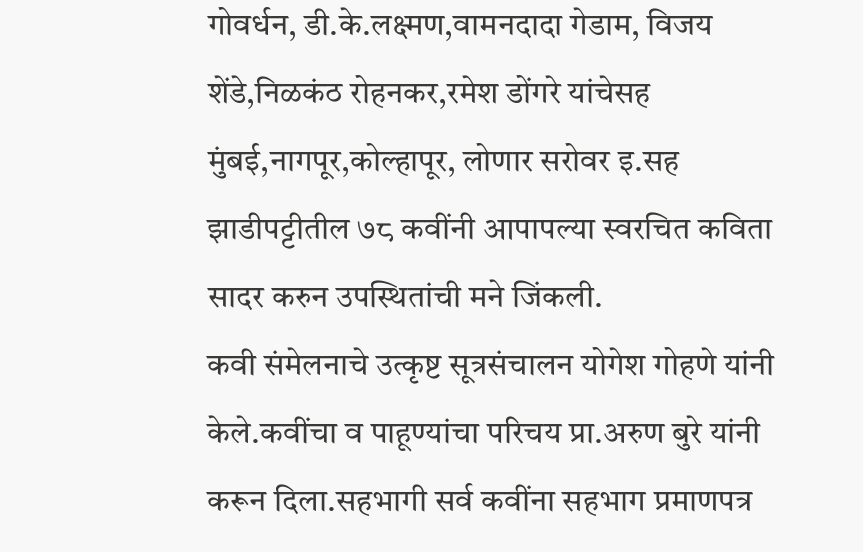गोवर्धन, डी.के.लक्ष्मण,वामनदादा गेडाम, विजय शेंडे,निळकंठ रोहनकर,रमेश डोंगरे यांचेसह मुंबई,नागपूर,कोल्हापूर, लोणार सरोवर इ.सह झाडीपट्टीतील ७८ कवींनी आपापल्या स्वरचित कविता सादर करुन उपस्थितांची मने जिंकली.
कवी संमेलनाचे उत्कृष्ट सूत्रसंचालन योगेश गोहणे यांनी केले.कवींचा व पाहूण्यांचा परिचय प्रा.अरुण बुरे यांनी करून दिला.सहभागी सर्व कवींना सहभाग प्रमाणपत्र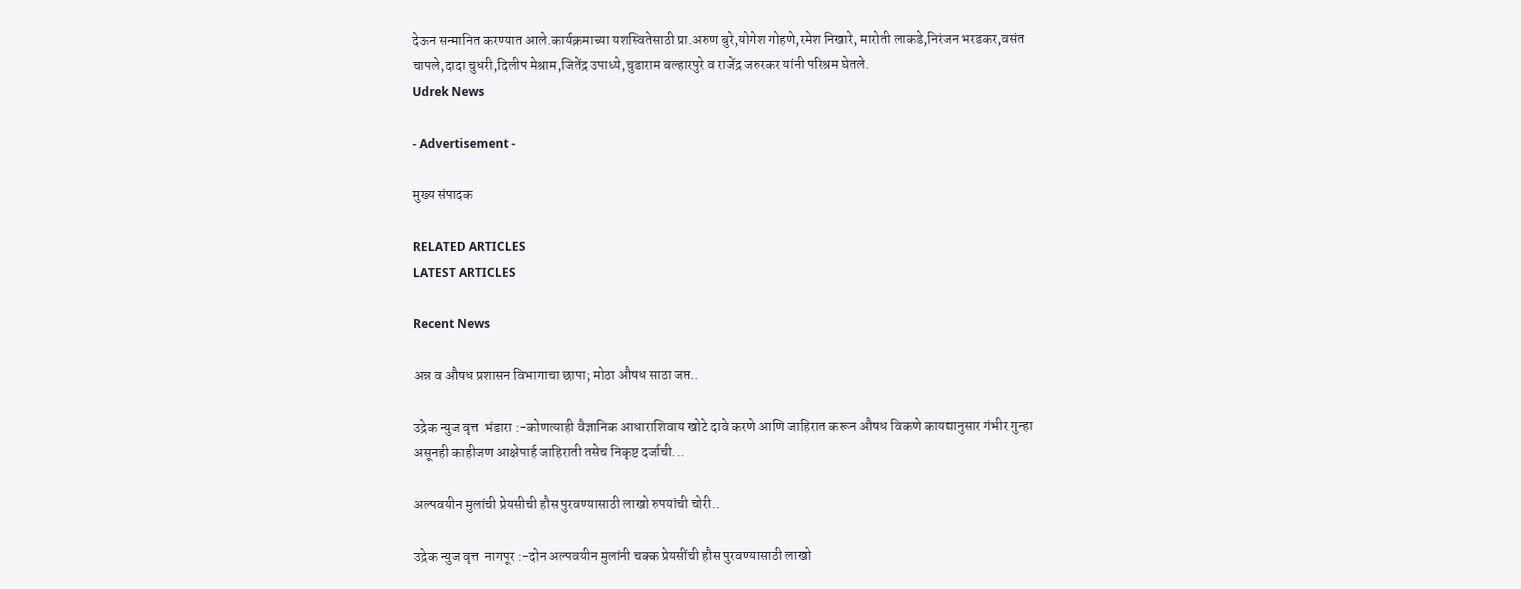देऊन सन्मानित करण्यात आले.कार्यक्रमाच्या यशस्वितेसाठी प्रा.अरुण बुरे,योगेश गोहणे,रमेश निखारे, मारोती लाकडे,निरंजन भरडकर,वसंत चापले,दादा चुधरी,दिलीप मेश्राम,जितेंद्र उपाध्ये,चुडाराम बल्हारपुरे व राजेंद्र जरुरकर यांनी परिश्रम घेतले.
Udrek News

- Advertisement -

मुख्य संपादक

RELATED ARTICLES
LATEST ARTICLES

Recent News

अन्न व औषध प्रशासन विभागाचा छापा; मोठा औषध साठा जप्त..

उद्रेक न्युज वृत्त  भंडारा :-कोणत्याही वैज्ञानिक आधाराशिवाय खोटे दावे करणे आणि जाहिरात करून औषध विकणे कायद्यानुसार गंभीर गुन्हा असूनही काहीजण आक्षेपार्ह जाहिराती तसेच निकृष्ट दर्जाची...

अल्पवयीन मुलांची प्रेयसीची हौस पुरवण्यासाठी लाखो रुपयांची चोरी..

उद्रेक न्युज वृत्त  नागपूर :-दोन अल्पवयीन मुलांनी चक्क प्रेयसींची हौस पुरवण्यासाठी लाखो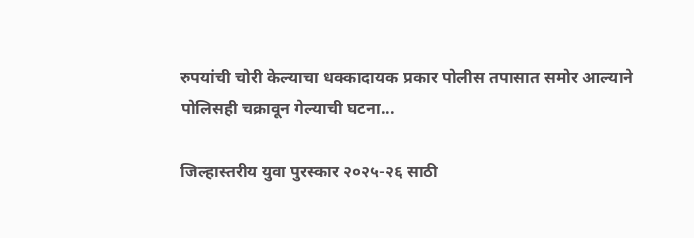रुपयांची चोरी केल्याचा धक्कादायक प्रकार पोलीस तपासात समोर आल्याने पोलिसही चक्रावून गेल्याची घटना...

जिल्हास्तरीय युवा पुरस्कार २०२५-२६ साठी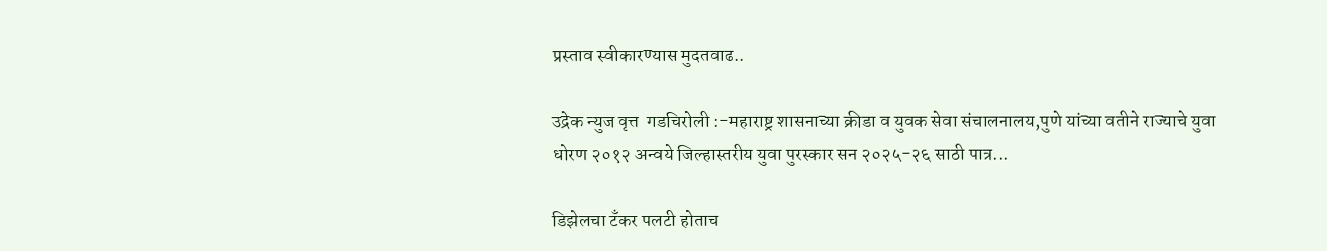प्रस्ताव स्वीकारण्यास मुदतवाढ..

उद्रेक न्युज वृत्त  गडचिरोली :-महाराष्ट्र शासनाच्या क्रीडा व युवक सेवा संचालनालय,पुणे यांच्या वतीने राज्याचे युवा धोरण २०१२ अन्वये जिल्हास्तरीय युवा पुरस्कार सन २०२५-२६ साठी पात्र...

डिझेलचा टँकर पलटी होताच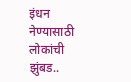इंधन नेण्यासाठी लोकांची झुंबड..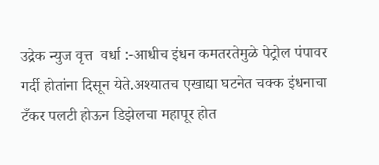उद्रेक न्युज वृत्त  वर्धा :-आधीच इंधन कमतरतेमुळे पेट्रोल पंपावर गर्दी होतांना दिसून येते.अश्यातच एखाद्या घटनेत चक्क इंधनाचा टँकर पलटी होऊन डिझेलचा महापूर होत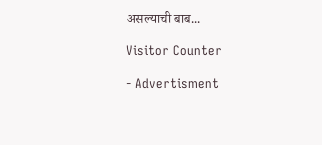असल्याची बाब...

Visitor Counter

- Advertisment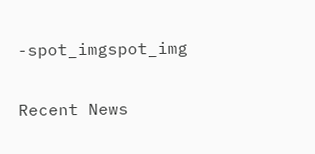-spot_imgspot_img

Recent News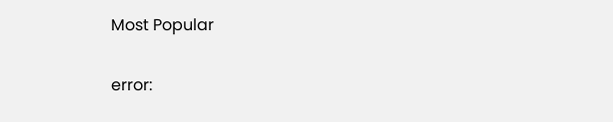Most Popular

error: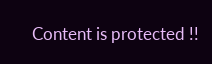Content is protected !!